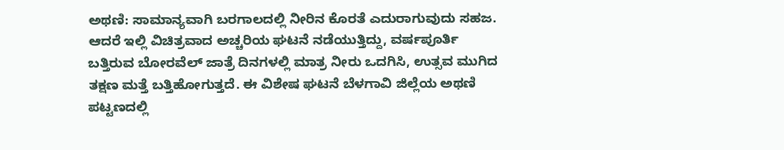ಅಥಣಿ: ಸಾಮಾನ್ಯವಾಗಿ ಬರಗಾಲದಲ್ಲಿ ನೀರಿನ ಕೊರತೆ ಎದುರಾಗುವುದು ಸಹಜ. ಆದರೆ ಇಲ್ಲಿ ವಿಚಿತ್ರವಾದ ಅಚ್ಚರಿಯ ಘಟನೆ ನಡೆಯುತ್ತಿದ್ದು, ವರ್ಷಪೂರ್ತಿ ಬತ್ತಿರುವ ಬೋರವೆಲ್ ಜಾತ್ರೆ ದಿನಗಳಲ್ಲಿ ಮಾತ್ರ ನೀರು ಒದಗಿಸಿ, ಉತ್ಸವ ಮುಗಿದ ತಕ್ಷಣ ಮತ್ತೆ ಬತ್ತಿಹೋಗುತ್ತದೆ. ಈ ವಿಶೇಷ ಘಟನೆ ಬೆಳಗಾವಿ ಜಿಲ್ಲೆಯ ಅಥಣಿ ಪಟ್ಟಣದಲ್ಲಿ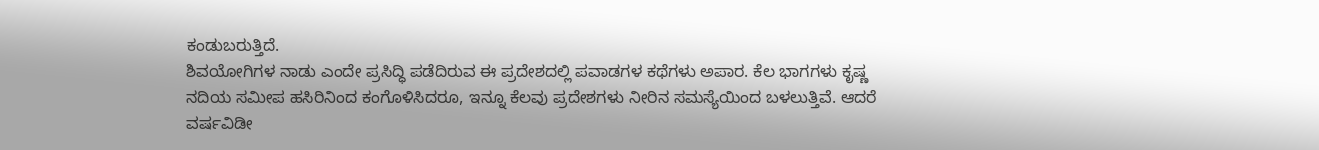ಕಂಡುಬರುತ್ತಿದೆ.
ಶಿವಯೋಗಿಗಳ ನಾಡು ಎಂದೇ ಪ್ರಸಿದ್ಧಿ ಪಡೆದಿರುವ ಈ ಪ್ರದೇಶದಲ್ಲಿ ಪವಾಡಗಳ ಕಥೆಗಳು ಅಪಾರ. ಕೆಲ ಭಾಗಗಳು ಕೃಷ್ಣ ನದಿಯ ಸಮೀಪ ಹಸಿರಿನಿಂದ ಕಂಗೊಳಿಸಿದರೂ, ಇನ್ನೂ ಕೆಲವು ಪ್ರದೇಶಗಳು ನೀರಿನ ಸಮಸ್ಯೆಯಿಂದ ಬಳಲುತ್ತಿವೆ. ಆದರೆ ವರ್ಷವಿಡೀ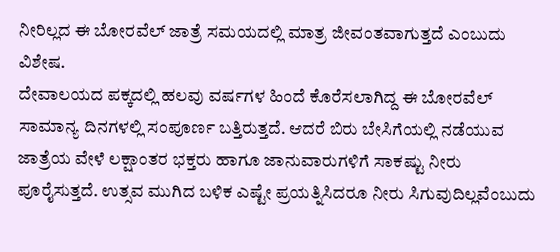ನೀರಿಲ್ಲದ ಈ ಬೋರವೆಲ್ ಜಾತ್ರೆ ಸಮಯದಲ್ಲಿ ಮಾತ್ರ ಜೀವಂತವಾಗುತ್ತದೆ ಎಂಬುದು ವಿಶೇಷ.
ದೇವಾಲಯದ ಪಕ್ಕದಲ್ಲಿ ಹಲವು ವರ್ಷಗಳ ಹಿಂದೆ ಕೊರೆಸಲಾಗಿದ್ದ ಈ ಬೋರವೆಲ್ ಸಾಮಾನ್ಯ ದಿನಗಳಲ್ಲಿ ಸಂಪೂರ್ಣ ಬತ್ತಿರುತ್ತದೆ. ಆದರೆ ಬಿರು ಬೇಸಿಗೆಯಲ್ಲಿ ನಡೆಯುವ ಜಾತ್ರೆಯ ವೇಳೆ ಲಕ್ಷಾಂತರ ಭಕ್ತರು ಹಾಗೂ ಜಾನುವಾರುಗಳಿಗೆ ಸಾಕಷ್ಟು ನೀರು ಪೂರೈಸುತ್ತದೆ. ಉತ್ಸವ ಮುಗಿದ ಬಳಿಕ ಎಷ್ಟೇ ಪ್ರಯತ್ನಿಸಿದರೂ ನೀರು ಸಿಗುವುದಿಲ್ಲವೆಂಬುದು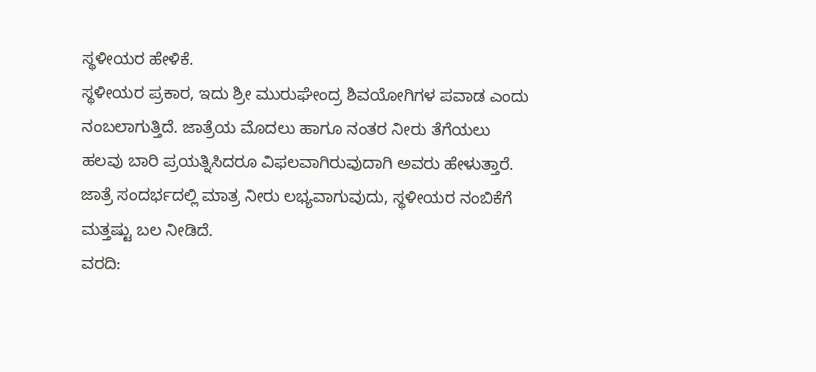ಸ್ಥಳೀಯರ ಹೇಳಿಕೆ.
ಸ್ಥಳೀಯರ ಪ್ರಕಾರ, ಇದು ಶ್ರೀ ಮುರುಘೇಂದ್ರ ಶಿವಯೋಗಿಗಳ ಪವಾಡ ಎಂದು ನಂಬಲಾಗುತ್ತಿದೆ. ಜಾತ್ರೆಯ ಮೊದಲು ಹಾಗೂ ನಂತರ ನೀರು ತೆಗೆಯಲು ಹಲವು ಬಾರಿ ಪ್ರಯತ್ನಿಸಿದರೂ ವಿಫಲವಾಗಿರುವುದಾಗಿ ಅವರು ಹೇಳುತ್ತಾರೆ. ಜಾತ್ರೆ ಸಂದರ್ಭದಲ್ಲಿ ಮಾತ್ರ ನೀರು ಲಭ್ಯವಾಗುವುದು, ಸ್ಥಳೀಯರ ನಂಬಿಕೆಗೆ ಮತ್ತಷ್ಟು ಬಲ ನೀಡಿದೆ.
ವರದಿ: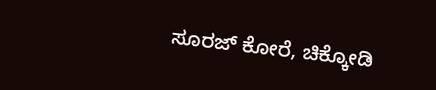ಸೂರಜ್ ಕೋರೆ, ಚಿಕ್ಕೋಡಿ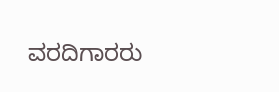ವರದಿಗಾರರು